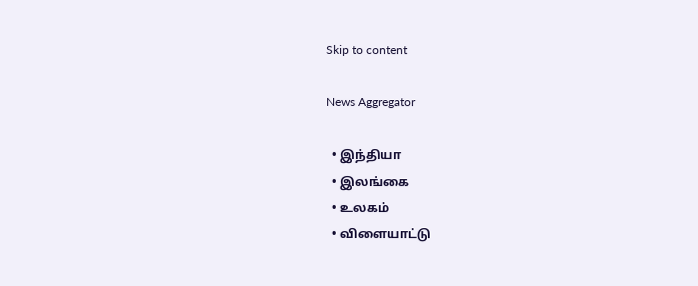Skip to content

News Aggregator

  • இந்தியா
  • இலங்கை
  • உலகம்
  • விளையாட்டு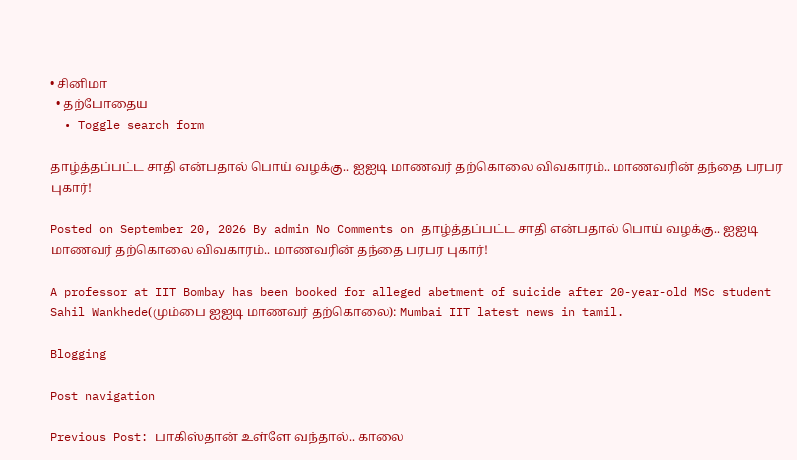• சினிமா
  • தற்போதைய
  • Toggle search form

தாழ்த்தப்பட்ட சாதி என்பதால் பொய் வழக்கு.. ஐஐடி மாணவர் தற்கொலை விவகாரம்.. மாணவரின் தந்தை பரபர புகார்!

Posted on September 20, 2026 By admin No Comments on தாழ்த்தப்பட்ட சாதி என்பதால் பொய் வழக்கு.. ஐஐடி மாணவர் தற்கொலை விவகாரம்.. மாணவரின் தந்தை பரபர புகார்!

A professor at IIT Bombay has been booked for alleged abetment of suicide after 20-year-old MSc student Sahil Wankhede(மும்பை ஐஐடி மாணவர் தற்கொலை): Mumbai IIT latest news in tamil.

Blogging

Post navigation

Previous Post: பாகிஸ்தான் உள்ளே வந்தால்.. காலை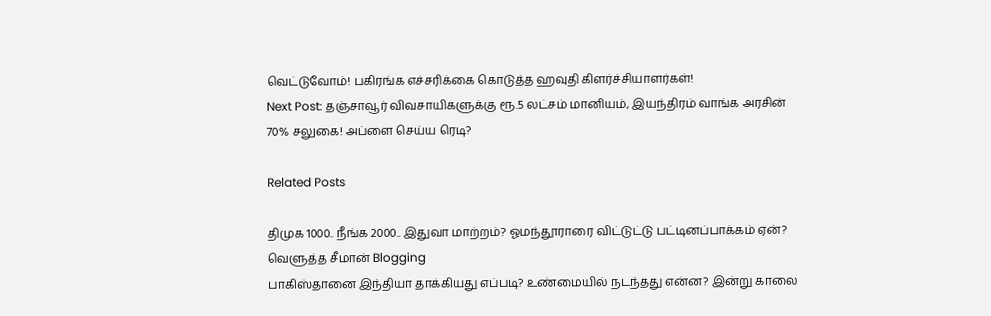வெட்டுவோம்! பகிரங்க எச்சரிக்கை கொடுத்த ஹவுதி கிளர்ச்சியாளர்கள்!
Next Post: தஞ்சாவூர் விவசாயிகளுக்கு ரூ.5 லட்சம் மானியம், இயந்திரம் வாங்க அரசின் 70% சலுகை! அப்ளை செய்ய ரெடி?

Related Posts

திமுக 1000.. நீங்க 2000.. இதுவா மாற்றம்? ஓமந்தூராரை விட்டுட்டு பட்டினப்பாக்கம் ஏன்? வெளுத்த சீமான் Blogging
பாகிஸ்தானை இந்தியா தாக்கியது எப்படி? உண்மையில் நடந்தது என்ன? இன்று காலை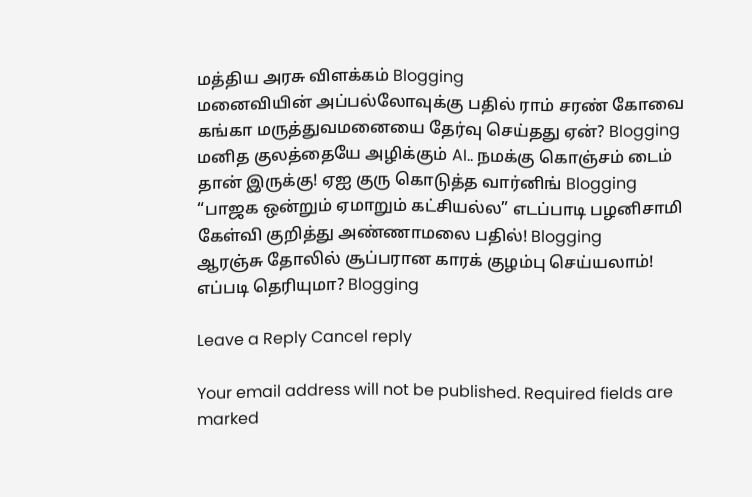மத்திய அரசு விளக்கம் Blogging
மனைவியின் அப்பல்லோவுக்கு பதில் ராம் சரண் கோவை கங்கா மருத்துவமனையை தேர்வு செய்தது ஏன்? Blogging
மனித குலத்தையே அழிக்கும் AI.. நமக்கு கொஞ்சம் டைம் தான் இருக்கு! ஏஐ குரு கொடுத்த வார்னிங் Blogging
“பாஜக ஒன்றும் ஏமாறும் கட்சியல்ல” எடப்பாடி பழனிசாமி கேள்வி குறித்து அண்ணாமலை பதில்! Blogging
ஆரஞ்சு தோலில் சூப்பரான காரக் குழம்பு செய்யலாம்! எப்படி தெரியுமா? Blogging

Leave a Reply Cancel reply

Your email address will not be published. Required fields are marked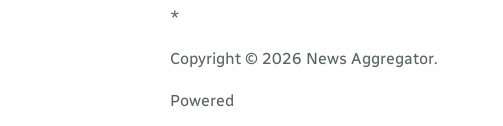*

Copyright © 2026 News Aggregator.

Powered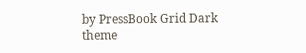by PressBook Grid Dark theme